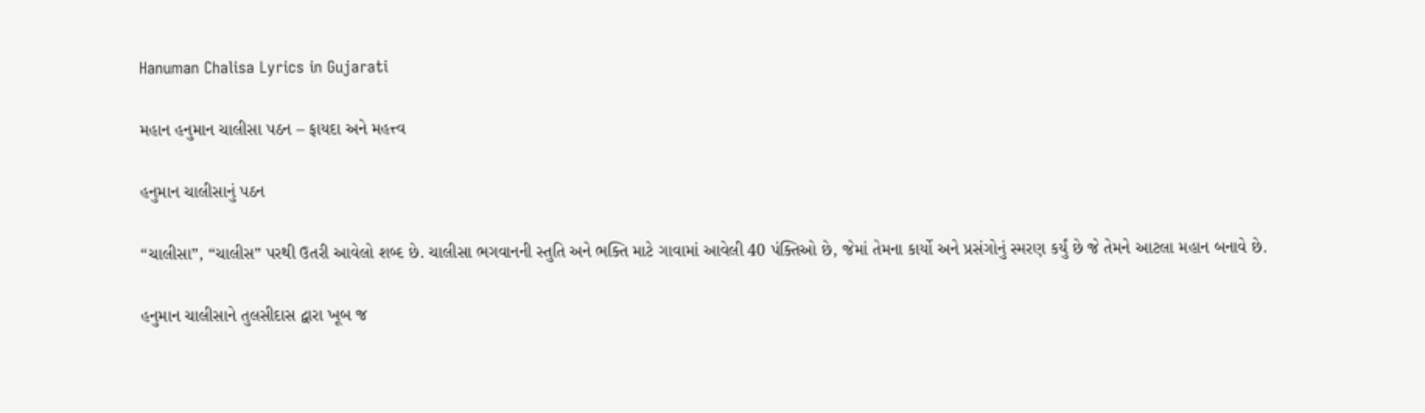Hanuman Chalisa Lyrics in Gujarati

મહાન હનુમાન ચાલીસા પઠન – ફાયદા અને મહત્ત્વ

હનુમાન ચાલીસાનું પઠન

“ચાલીસા”, “ચાલીસ” પરથી ઉતરી આવેલો શબ્દ છે. ચાલીસા ભગવાનની સ્તુતિ અને ભક્તિ માટે ગાવામાં આવેલી 40 પંક્તિઓ છે, જેમાં તેમના કાર્યો અને પ્રસંગોનું સ્મરણ કર્યું છે જે તેમને આટલા મહાન બનાવે છે.

હનુમાન ચાલીસાને તુલસીદાસ દ્વારા ખૂબ જ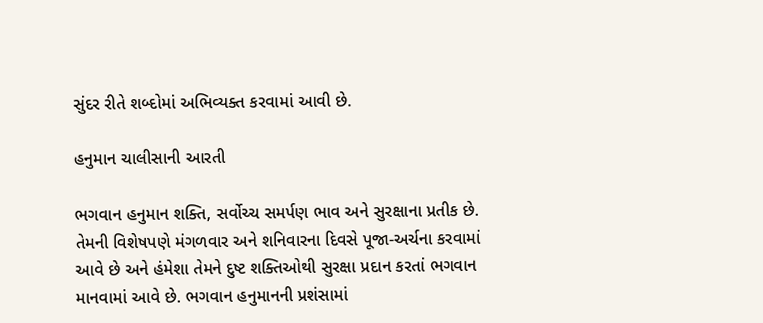સુંદર રીતે શબ્દોમાં અભિવ્યક્ત કરવામાં આવી છે.

હનુમાન ચાલીસાની આરતી

ભગવાન હનુમાન શક્તિ, સર્વોચ્ચ સમર્પણ ભાવ અને સુરક્ષાના પ્રતીક છે. તેમની વિશેષપણે મંગળવાર અને શનિવારના દિવસે પૂજા-અર્ચના કરવામાં આવે છે અને હંમેશા તેમને દુષ્ટ શક્તિઓથી સુરક્ષા પ્રદાન કરતાં ભગવાન માનવામાં આવે છે. ભગવાન હનુમાનની પ્રશંસામાં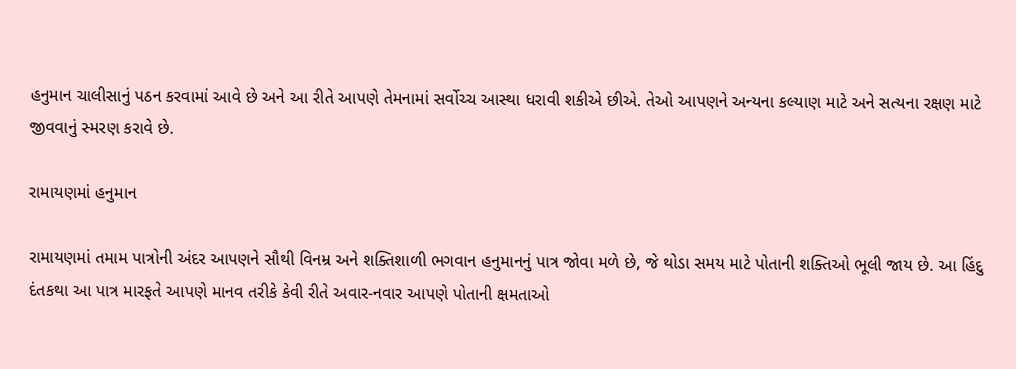હનુમાન ચાલીસાનું પઠન કરવામાં આવે છે અને આ રીતે આપણે તેમનામાં સર્વોચ્ચ આસ્થા ધરાવી શકીએ છીએ. તેઓ આપણને અન્યના કલ્યાણ માટે અને સત્યના રક્ષણ માટે જીવવાનું સ્મરણ કરાવે છે.

રામાયણમાં હનુમાન

રામાયણમાં તમામ પાત્રોની અંદર આપણને સૌથી વિનમ્ર અને શક્તિશાળી ભગવાન હનુમાનનું પાત્ર જોવા મળે છે, જે થોડા સમય માટે પોતાની શક્તિઓ ભૂલી જાય છે. આ હિંદુ દંતકથા આ પાત્ર મારફતે આપણે માનવ તરીકે કેવી રીતે અવાર-નવાર આપણે પોતાની ક્ષમતાઓ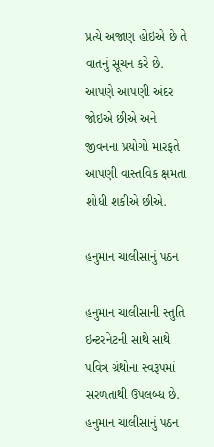પ્રત્યે અજાણ હોઇએ છે તે વાતનું સૂચન કરે છે. આપણે આપણી અંદર જોઇએ છીએ અને જીવનના પ્રયોગો મારફતે આપણી વાસ્તવિક ક્ષમતા શોધી શકીએ છીએ.

હનુમાન ચાલીસાનું પઠન

હનુમાન ચાલીસાની સ્તુતિ ઇન્ટરનેટની સાથે સાથે પવિત્ર ગ્રંથોના સ્વરૂપમાં સરળતાથી ઉપલબ્ધ છે. હનુમાન ચાલીસાનું પઠન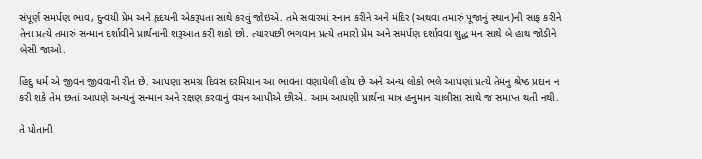સંપૂર્ણ સમર્પણ ભાવ, દુન્વયી પ્રેમ અને હૃદયની એકરૂપતા સાથે કરવું જોઇએ. તમે સવારમાં સ્નાન કરીને અને મંદિર (અથવા તમારું પૂજાનું સ્થાન)ની સાફ કરીને તેના પ્રત્યે તમારું સન્માન દર્શાવીને પ્રાર્થનાની શરૂઆત કરી શકો છો. ત્યારપછી ભગવાન પ્રત્યે તમારો પ્રેમ અને સમર્પણ દર્શાવવા શુદ્ધ મન સાથે બે હાથ જોડીને બેસી જાઓ.

હિંદુ ધર્મ એ જીવન જીવવાની રીત છે. આપણા સમગ્ર દિવસ દરમિયાન આ ભાવના વણાયેલી હોય છે અને અન્ય લોકો ભલે આપણાં પ્રત્યે તેમનુ શ્રેષ્ઠ પ્રદાન ન કરી શકે તેમ છતાં આપણે અન્યનું સન્માન અને રક્ષણ કરવાનું વચન આપીએ છીએ. આમ આપણી પ્રાર્થના માત્ર હનુમાન ચાલીસા સાથે જ સમાપ્ત થતી નથી.

તે પોતાની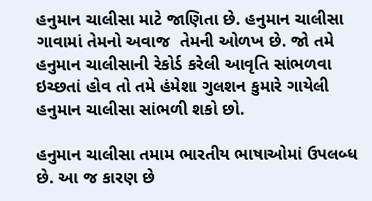હનુમાન ચાલીસા માટે જાણિતા છે. હનુમાન ચાલીસા ગાવામાં તેમનો અવાજ  તેમની ઓળખ છે. જો તમે હનુમાન ચાલીસાની રેકોર્ડ કરેલી આવૃતિ સાંભળવા ઇચ્છતાં હોવ તો તમે હંમેશા ગુલશન કુમારે ગાયેલી હનુમાન ચાલીસા સાંભળી શકો છો.

હનુમાન ચાલીસા તમામ ભારતીય ભાષાઓમાં ઉપલબ્ધ છે. આ જ કારણ છે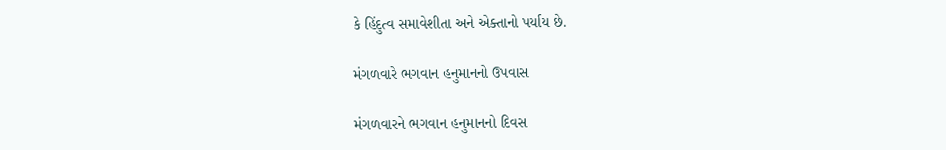કે હિંદુત્વ સમાવેશીતા અને એક્તાનો પર્યાય છે.

મંગળવારે ભગવાન હનુમાનનો ઉપવાસ

મંગળવારને ભગવાન હનુમાનનો દિવસ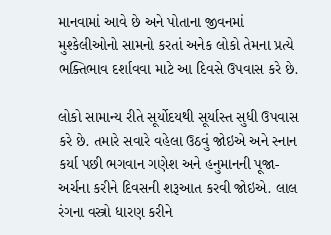માનવામાં આવે છે અને પોતાના જીવનમાં મુશ્કેલીઓનો સામનો કરતાં અનેક લોકો તેમના પ્રત્યે ભક્તિભાવ દર્શાવવા માટે આ દિવસે ઉપવાસ કરે છે.

લોકો સામાન્ય રીતે સૂર્યોદયથી સૂર્યાસ્ત સુધી ઉપવાસ કરે છે. તમારે સવારે વહેલા ઉઠવું જોઇએ અને સ્નાન કર્યા પછી ભગવાન ગણેશ અને હનુમાનની પૂજા-અર્ચના કરીને દિવસની શરૂઆત કરવી જોઇએ. લાલ રંગના વસ્ત્રો ધારણ કરીને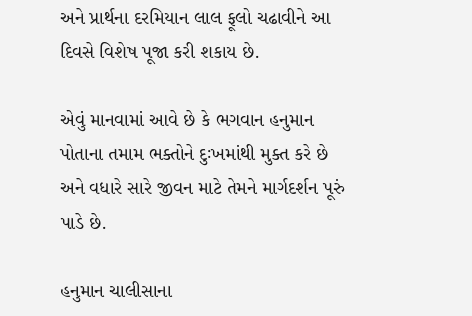અને પ્રાર્થના દરમિયાન લાલ ફૂલો ચઢાવીને આ દિવસે વિશેષ પૂજા કરી શકાય છે.

એવું માનવામાં આવે છે કે ભગવાન હનુમાન પોતાના તમામ ભક્તોને દુઃખમાંથી મુક્ત કરે છે અને વધારે સારે જીવન માટે તેમને માર્ગદર્શન પૂરું પાડે છે.

હનુમાન ચાલીસાના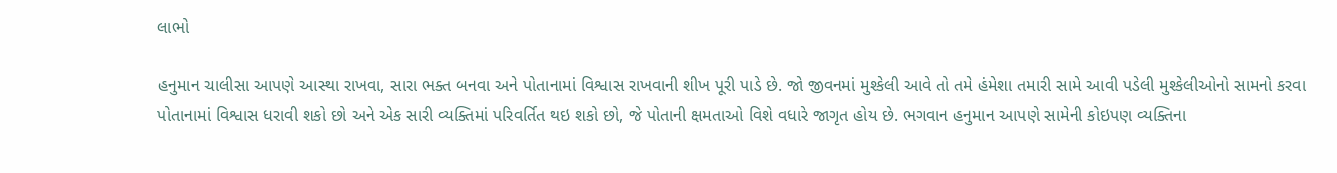લાભો

હનુમાન ચાલીસા આપણે આસ્થા રાખવા, સારા ભક્ત બનવા અને પોતાનામાં વિશ્વાસ રાખવાની શીખ પૂરી પાડે છે. જો જીવનમાં મુશ્કેલી આવે તો તમે હંમેશા તમારી સામે આવી પડેલી મુશ્કેલીઓનો સામનો કરવા પોતાનામાં વિશ્વાસ ધરાવી શકો છો અને એક સારી વ્યક્તિમાં પરિવર્તિત થઇ શકો છો, જે પોતાની ક્ષમતાઓ વિશે વધારે જાગૃત હોય છે. ભગવાન હનુમાન આપણે સામેની કોઇપણ વ્યક્તિના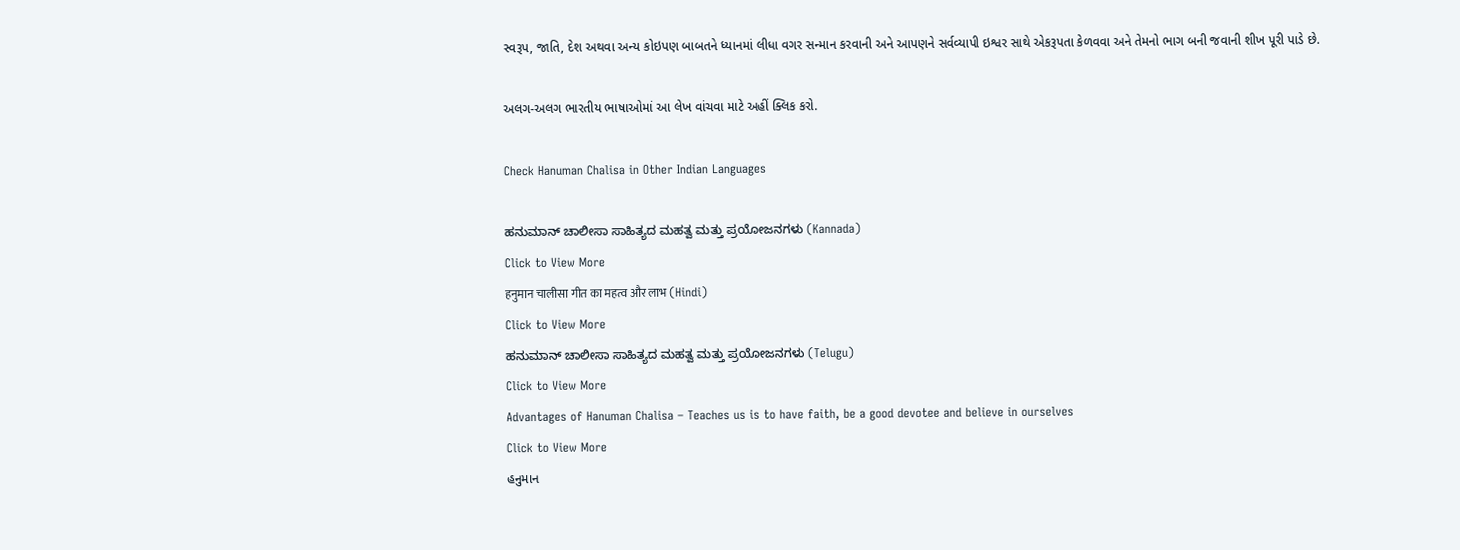સ્વરૂપ, જાતિ, દેશ અથવા અન્ય કોઇપણ બાબતને ધ્યાનમાં લીધા વગર સન્માન કરવાની અને આપણને સર્વવ્યાપી ઇશ્વર સાથે એકરૂપતા કેળવવા અને તેમનો ભાગ બની જવાની શીખ પૂરી પાડે છે.

અલગ-અલગ ભારતીય ભાષાઓમાં આ લેખ વાંચવા માટે અહીં ક્લિક કરો.

Check Hanuman Chalisa in Other Indian Languages

ಹನುಮಾನ್ ಚಾಲೀಸಾ ಸಾಹಿತ್ಯದ ಮಹತ್ವ ಮತ್ತು ಪ್ರಯೋಜನಗಳು (Kannada)
Click to View More
हनुमान चालीसा गीत का महत्व और लाभ (Hindi)
Click to View More
ಹನುಮಾನ್ ಚಾಲೀಸಾ ಸಾಹಿತ್ಯದ ಮಹತ್ವ ಮತ್ತು ಪ್ರಯೋಜನಗಳು (Telugu)
Click to View More
Advantages of Hanuman Chalisa – Teaches us is to have faith, be a good devotee and believe in ourselves
Click to View More
હનુમાન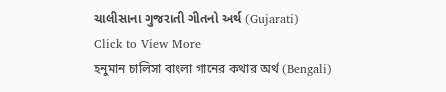ચાલીસાના ગુજરાતી ગીતનો અર્થ (Gujarati)
Click to View More
হনুমান চালিসা বাংলা গানের কথার অর্থ (Bengali)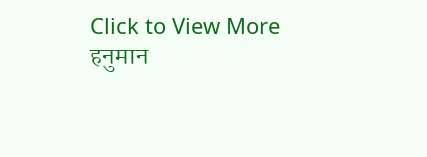Click to View More
हनुमान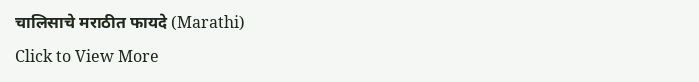चालिसाचे मराठीत फायदे (Marathi)
Click to View More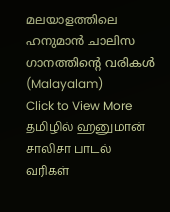മലയാളത്തിലെ ഹനുമാൻ ചാലിസ ഗാനത്തിന്റെ വരികൾ (Malayalam)
Click to View More
தமிழில் ஹனுமான் சாலிசா பாடல் வரிகள்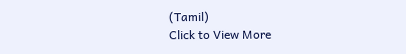(Tamil)
Click to View More